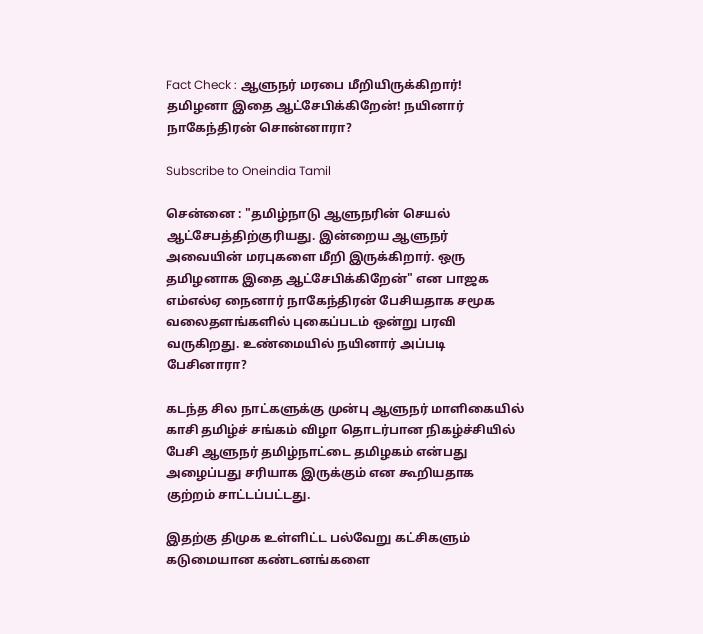Fact Check : ஆளுநர் மரபை மீறியிருக்கிறார்! தமிழனா இதை ஆட்சேபிக்கிறேன்! நயினார் நாகேந்திரன் சொன்னாரா?

Subscribe to Oneindia Tamil

சென்னை : "தமிழ்நாடு ஆளுநரின் செயல் ஆட்சேபத்திற்குரியது. இன்றைய ஆளுநர் அவையின் மரபுகளை மீறி இருக்கிறார். ஒரு தமிழனாக இதை ஆட்சேபிக்கிறேன்" என பாஜக எம்எல்ஏ நைனார் நாகேந்திரன் பேசியதாக சமூக வலைதளங்களில் புகைப்படம் ஒன்று பரவி வருகிறது. உண்மையில் நயினார் அப்படி பேசினாரா?

கடந்த சில நாட்களுக்கு முன்பு ஆளுநர் மாளிகையில் காசி தமிழ்ச் சங்கம் விழா தொடர்பான நிகழ்ச்சியில் பேசி ஆளுநர் தமிழ்நாட்டை தமிழகம் என்பது அழைப்பது சரியாக இருக்கும் என கூறியதாக குற்றம் சாட்டப்பட்டது.

இதற்கு திமுக உள்ளிட்ட பல்வேறு கட்சிகளும் கடுமையான கண்டனங்களை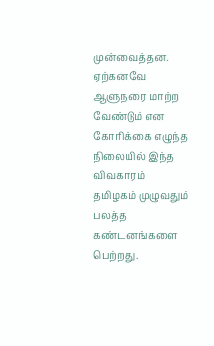முன்வைத்தன. ஏற்கனவே ஆளுநரை மாற்ற வேண்டும் என கோரிக்கை எழுந்த நிலையில் இந்த விவகாரம் தமிழகம் முழுவதும் பலத்த கண்டனங்களை பெற்றது.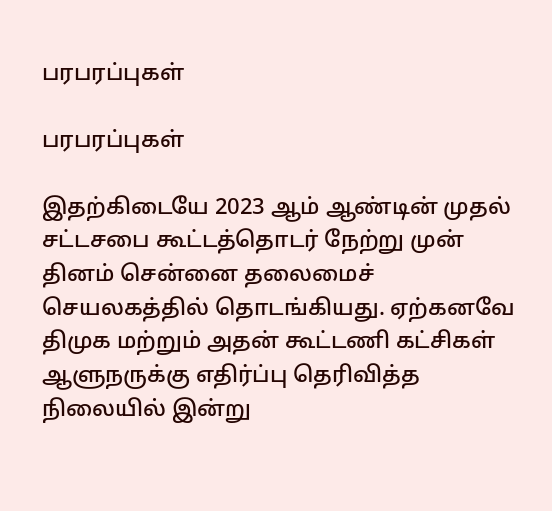பரபரப்புகள்

பரபரப்புகள்

இதற்கிடையே 2023 ஆம் ஆண்டின் முதல் சட்டசபை கூட்டத்தொடர் நேற்று முன் தினம் சென்னை தலைமைச் செயலகத்தில் தொடங்கியது. ஏற்கனவே திமுக மற்றும் அதன் கூட்டணி கட்சிகள் ஆளுநருக்கு எதிர்ப்பு தெரிவித்த நிலையில் இன்று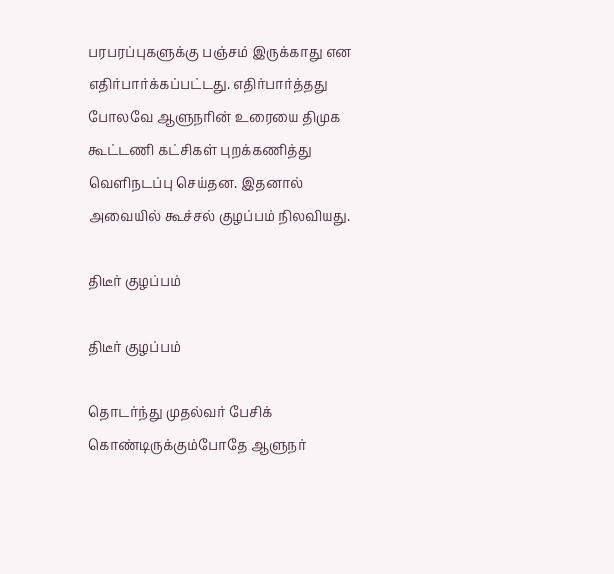பரபரப்புகளுக்கு பஞ்சம் இருக்காது என எதிர்பார்க்கப்பட்டது. எதிர்பார்த்தது போலவே ஆளுநரின் உரையை திமுக கூட்டணி கட்சிகள் புறக்கணித்து வெளிநடப்பு செய்தன. இதனால் அவையில் கூச்சல் குழப்பம் நிலவியது.

திடீர் குழப்பம்

திடீர் குழப்பம்

தொடர்ந்து முதல்வர் பேசிக் கொண்டிருக்கும்போதே ஆளுநர்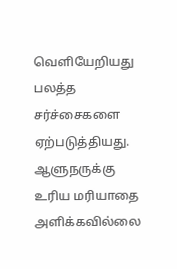வெளியேறியது பலத்த சர்ச்சைகளை ஏற்படுத்தியது. ஆளுநருக்கு உரிய மரியாதை அளிக்கவில்லை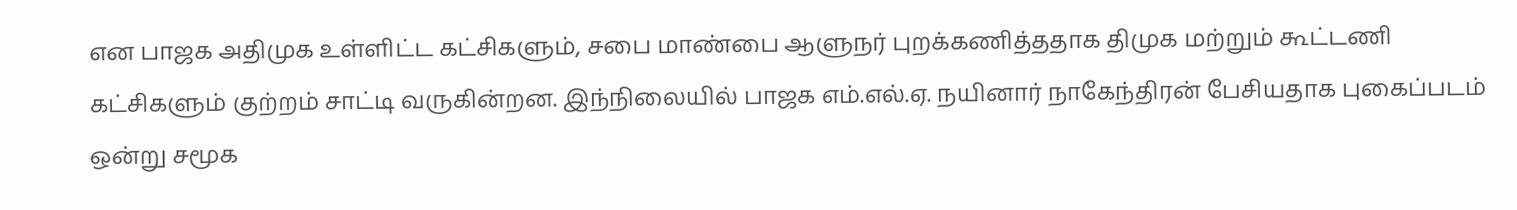என பாஜக அதிமுக உள்ளிட்ட கட்சிகளும், சபை மாண்பை ஆளுநர் புறக்கணித்ததாக திமுக மற்றும் கூட்டணி கட்சிகளும் குற்றம் சாட்டி வருகின்றன. இந்நிலையில் பாஜக எம்.எல்.ஏ. நயினார் நாகேந்திரன் பேசியதாக புகைப்படம் ஒன்று சமூக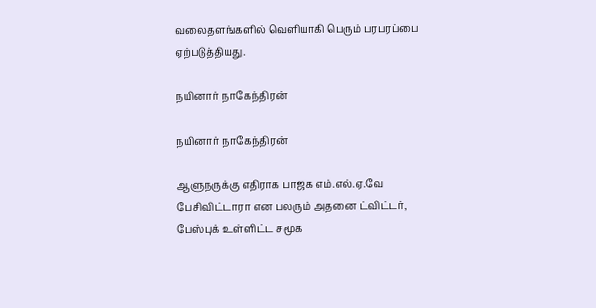வலைதளங்களில் வெளியாகி பெரும் பரபரப்பை ஏற்படுத்தியது.

நயினார் நாகேந்திரன்

நயினார் நாகேந்திரன்

ஆளுநருக்கு எதிராக பாஜக எம்.எல்.ஏ.வே பேசிவிட்டாரா என பலரும் அதனை ட்விட்டர், பேஸ்புக் உள்ளிட்ட சமூக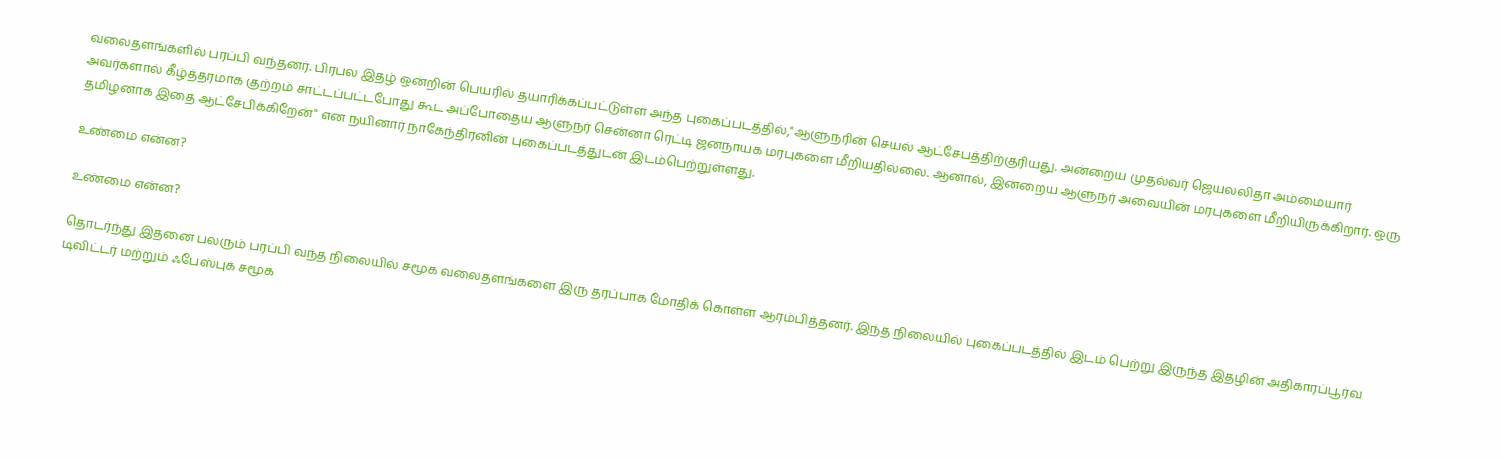வலைதளங்களில் பரப்பி வந்தனர். பிரபல இதழ் ஒன்றின் பெயரில் தயாரிக்கப்பட்டுள்ள அந்த புகைப்படத்தில்,"ஆளுநரின் செயல் ஆட்சேபத்திற்குரியது. அன்றைய முதல்வர் ஜெயலலிதா அம்மையார் அவர்களால் கீழ்த்தரமாக குற்றம் சாட்டப்பட்டபோது கூட அப்போதைய ஆளுநர் சென்னா ரெட்டி ஜனநாயக மரபுகளை மீறியதில்லை. ஆனால், இன்றைய ஆளுநர் அவையின் மரபுகளை மீறியிருக்கிறார். ஒரு தமிழனாக இதை ஆட்சேபிக்கிறேன்" என நயினார் நாகேந்திரனின் புகைப்படத்துடன் இடம்பெற்றுள்ளது.

உண்மை என்ன?

உண்மை என்ன?

தொடர்ந்து இதனை பலரும் பரப்பி வந்த நிலையில் சமூக வலைதளங்களை இரு தரப்பாக மோதிக் கொள்ள ஆரம்பித்தனர். இந்த நிலையில் புகைப்படத்தில் இடம் பெற்று இருந்த இதழின் அதிகாரப்பூர்வ டிவிட்டர் மற்றும் ஃபேஸ்புக் சமூக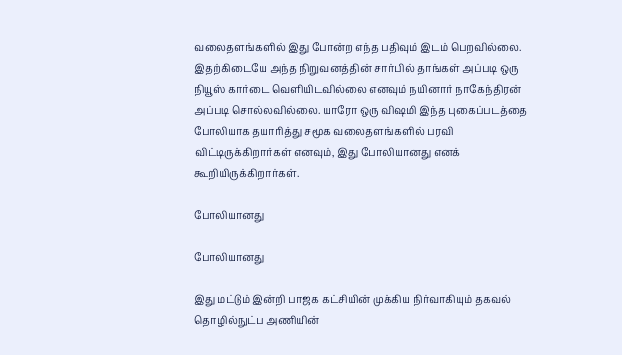வலைதளங்களில் இது போன்ற எந்த பதிவும் இடம் பெறவில்லை. இதற்கிடையே அந்த நிறுவனத்தின் சார்பில் தாங்கள் அப்படி ஒரு நியூஸ் கார்டை வெளியிடவில்லை எனவும் நயினார் நாகேந்திரன் அப்படி சொல்லவில்லை. யாரோ ஒரு விஷமி இந்த புகைப்படத்தை போலியாக தயாரித்து சமூக வலைதளங்களில் பரவி விட்டிருக்கிறார்கள் எனவும், இது போலியானது எனக் கூறியிருக்கிறார்கள்.

போலியானது

போலியானது

இது மட்டும் இன்றி பாஜக கட்சியின் முக்கிய நிர்வாகியும் தகவல் தொழில்நுட்ப அணியின்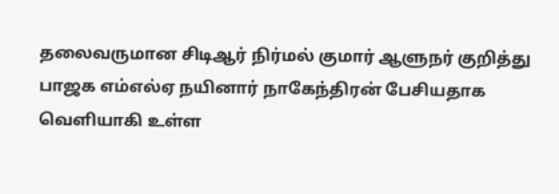தலைவருமான சிடிஆர் நிர்மல் குமார் ஆளுநர் குறித்து பாஜக எம்எல்ஏ நயினார் நாகேந்திரன் பேசியதாக வெளியாகி உள்ள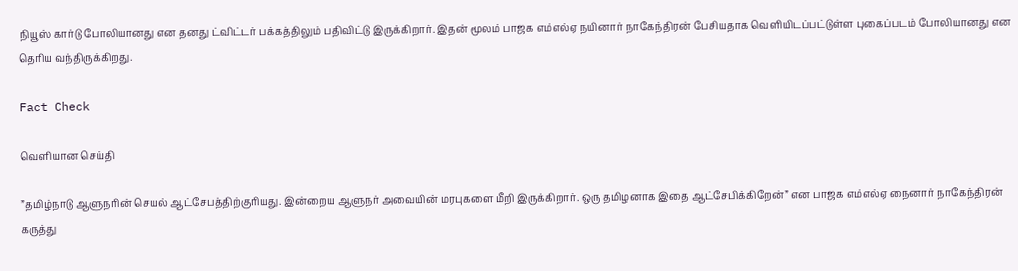நியூஸ் கார்டு போலியானது என தனது ட்விட்டர் பக்கத்திலும் பதிவிட்டு இருக்கிறார். இதன் மூலம் பாஜக எம்எல்ஏ நயினார் நாகேந்திரன் பேசியதாக வெளியிடப்பட்டுள்ள புகைப்படம் போலியானது என தெரிய வந்திருக்கிறது.

Fact Check

வெளியான செய்தி

”தமிழ்நாடு ஆளுநரின் செயல் ஆட்சேபத்திற்குரியது. இன்றைய ஆளுநர் அவையின் மரபுகளை மீறி இருக்கிறார். ஒரு தமிழனாக இதை ஆட்சேபிக்கிறேன்” என பாஜக எம்எல்ஏ நைனார் நாகேந்திரன் கருத்து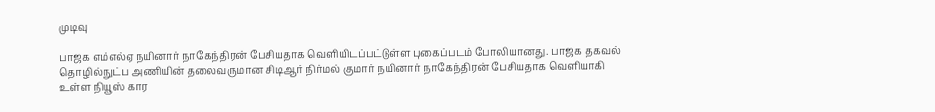முடிவு

பாஜக எம்எல்ஏ நயினார் நாகேந்திரன் பேசியதாக வெளியிடப்பட்டுள்ள புகைப்படம் போலியானது. பாஜக தகவல் தொழில்நுட்ப அணியின் தலைவருமான சிடிஆர் நிர்மல் குமார் நயினார் நாகேந்திரன் பேசியதாக வெளியாகி உள்ள நியூஸ் கார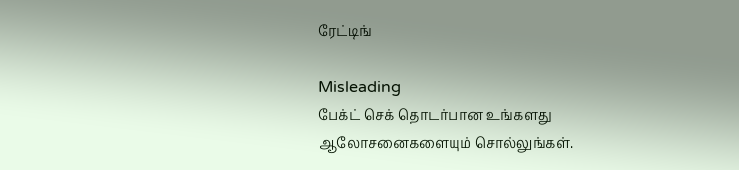ரேட்டிங்

Misleading
பேக்ட் செக் தொடர்பான உங்களது ஆலோசனைகளையும் சொல்லுங்கள்.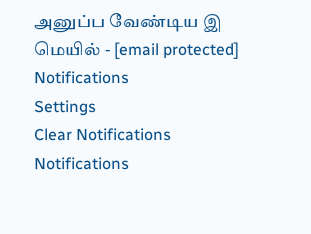அனுப்ப வேண்டிய இ மெயில் - [email protected]
Notifications
Settings
Clear Notifications
Notifications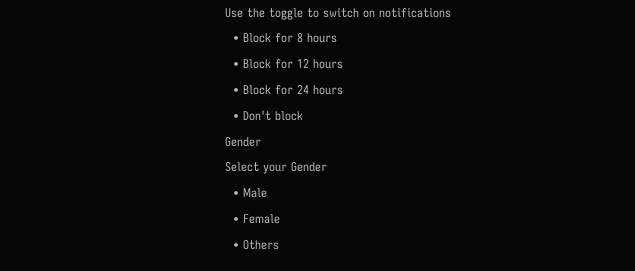Use the toggle to switch on notifications
  • Block for 8 hours
  • Block for 12 hours
  • Block for 24 hours
  • Don't block
Gender
Select your Gender
  • Male
  • Female
  • Others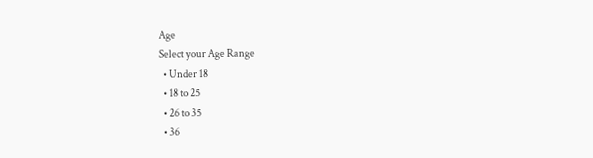Age
Select your Age Range
  • Under 18
  • 18 to 25
  • 26 to 35
  • 36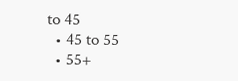to 45
  • 45 to 55
  • 55+